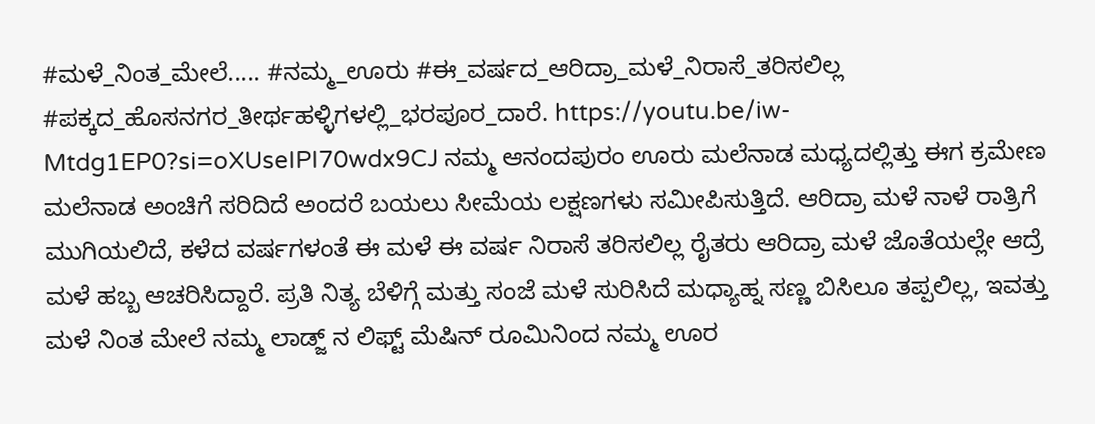#ಮಳೆ_ನಿಂತ_ಮೇಲೆ..... #ನಮ್ಮ_ಊರು #ಈ_ವರ್ಷದ_ಆರಿದ್ರಾ_ಮಳೆ_ನಿರಾಸೆ_ತರಿಸಲಿಲ್ಲ #ಪಕ್ಕದ_ಹೊಸನಗರ_ತೀರ್ಥಹಳ್ಳಿಗಳಲ್ಲಿ_ಭರಪೂರ_ದಾರೆ. https://youtu.be/iw-Mtdg1EP0?si=oXUseIPI70wdx9CJ ನಮ್ಮ ಆನಂದಪುರಂ ಊರು ಮಲೆನಾಡ ಮಧ್ಯದಲ್ಲಿತ್ತು ಈಗ ಕ್ರಮೇಣ ಮಲೆನಾಡ ಅಂಚಿಗೆ ಸರಿದಿದೆ ಅಂದರೆ ಬಯಲು ಸೀಮೆಯ ಲಕ್ಷಣಗಳು ಸಮೀಪಿಸುತ್ತಿದೆ. ಆರಿದ್ರಾ ಮಳೆ ನಾಳೆ ರಾತ್ರಿಗೆ ಮುಗಿಯಲಿದೆ, ಕಳೆದ ವರ್ಷಗಳಂತೆ ಈ ಮಳೆ ಈ ವರ್ಷ ನಿರಾಸೆ ತರಿಸಲಿಲ್ಲ ರೈತರು ಆರಿದ್ರಾ ಮಳೆ ಜೊತೆಯಲ್ಲೇ ಆದ್ರೆ ಮಳೆ ಹಬ್ಬ ಆಚರಿಸಿದ್ದಾರೆ. ಪ್ರತಿ ನಿತ್ಯ ಬೆಳಿಗ್ಗೆ ಮತ್ತು ಸಂಜೆ ಮಳೆ ಸುರಿಸಿದೆ ಮಧ್ಯಾಹ್ನ ಸಣ್ಣ ಬಿಸಿಲೂ ತಪ್ಪಲಿಲ್ಲ, ಇವತ್ತು ಮಳೆ ನಿಂತ ಮೇಲೆ ನಮ್ಮ ಲಾಡ್ಜ್ ನ ಲಿಫ್ಟ್ ಮೆಷಿನ್ ರೂಮಿನಿಂದ ನಮ್ಮ ಊರ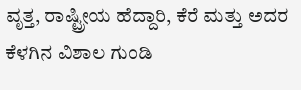ವೃತ್ತ, ರಾಷ್ಟ್ರೀಯ ಹೆದ್ದಾರಿ, ಕೆರೆ ಮತ್ತು ಅದರ ಕೆಳಗಿನ ವಿಶಾಲ ಗುಂಡಿ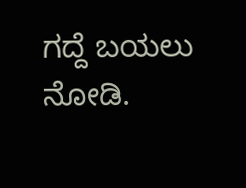ಗದ್ದೆ ಬಯಲು ನೋಡಿ.